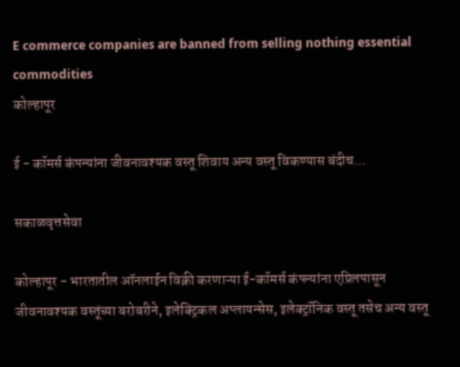E commerce companies are banned from selling nothing essential commodities
कोल्हापूर

ई - कॉमर्स कंपन्यांना जीवनावश्यक वस्तू शिवाय अन्य वस्तू विकण्यास बंदीच...

सकाळवृत्तसेवा

कोल्हापूर - भारतातील ऑनलाईन विक्री करणाऱ्या ई-कॉमर्स कंपन्यांना एप्रिलपासून जीवनावश्यक वस्तूंच्या बरोबरीने, इलेक्ट्रिकल अप्लायन्सेस, इलेक्ट्रॉनिक वस्तू तसेच अन्य वस्तू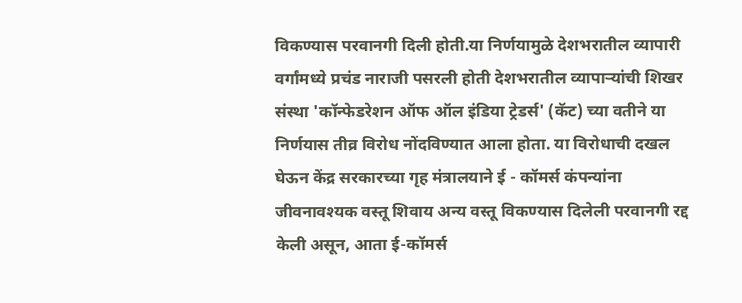विकण्यास परवानगी दिली होती.या निर्णयामुळे देशभरातील व्यापारी वर्गांमध्ये प्रचंड नाराजी पसरली होती देशभरातील व्यापार्‍यांची शिखर संस्था 'कॉन्फेडरेशन ऑफ ऑल इंडिया ट्रेडर्स' (कॅट) च्या वतीने या निर्णयास तीव्र विरोध नोंदविण्यात आला होता. या विरोधाची दखल घेऊन केंद्र सरकारच्या गृह मंत्रालयाने ई - कॉमर्स कंपन्यांना जीवनावश्यक वस्तू शिवाय अन्य वस्तू विकण्यास दिलेली परवानगी रद्द केली असून, आता ई-कॉमर्स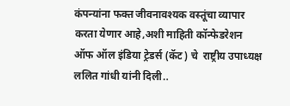कंपन्यांना फक्त जीवनावश्यक वस्तूंचा व्यापार करता येणार आहे,अशी माहिती कॉन्फेडरेशन ऑफ ऑल इंडिया ट्रेडर्स (कॅट) चे  राष्ट्रीय उपाध्यक्ष ललित गांधी यांनी दिली..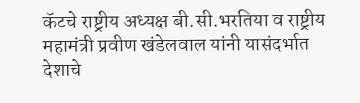कॅटचे राष्ट्रीय अध्यक्ष बी.सी.भरतिया व राष्ट्रीय महामंत्री प्रवीण खंडेलवाल यांनी यासंदर्भात देशाचे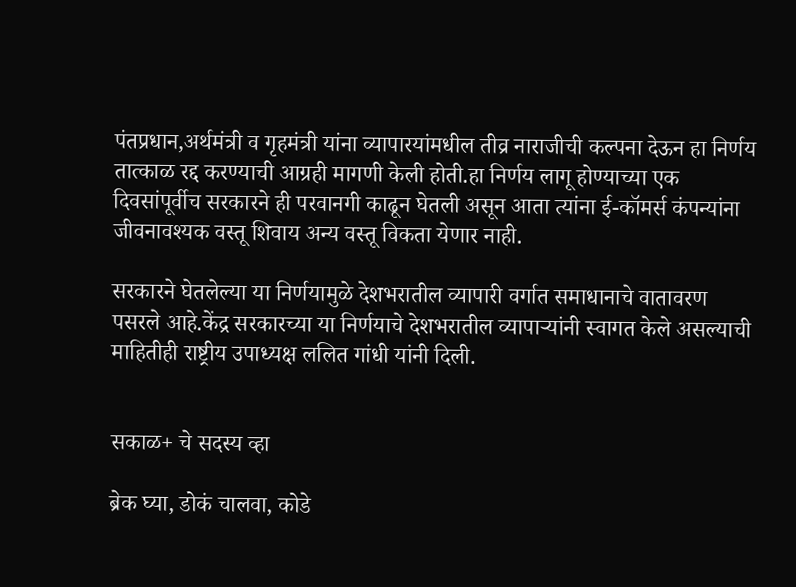पंतप्रधान,अर्थमंत्री व गृहमंत्री यांना व्यापारयांमधील तीव्र नाराजीची कल्पना देऊन हा निर्णय तात्काळ रद्द करण्याची आग्रही मागणी केली होती.हा निर्णय लागू होण्याच्या एक दिवसांपूर्वीच सरकारने ही परवानगी काढून घेतली असून आता त्यांना ई-कॉमर्स कंपन्यांना जीवनावश्यक वस्तू शिवाय अन्य वस्तू विकता येणार नाही.

सरकारने घेतलेल्या या निर्णयामुळे देशभरातील व्यापारी वर्गात समाधानाचे वातावरण पसरले आहे.केंद्र सरकारच्या या निर्णयाचे देशभरातील व्यापाऱ्यांनी स्वागत केले असल्याची माहितीही राष्ट्रीय उपाध्यक्ष ललित गांधी यांनी दिली.


सकाळ+ चे सदस्य व्हा

ब्रेक घ्या, डोकं चालवा, कोडे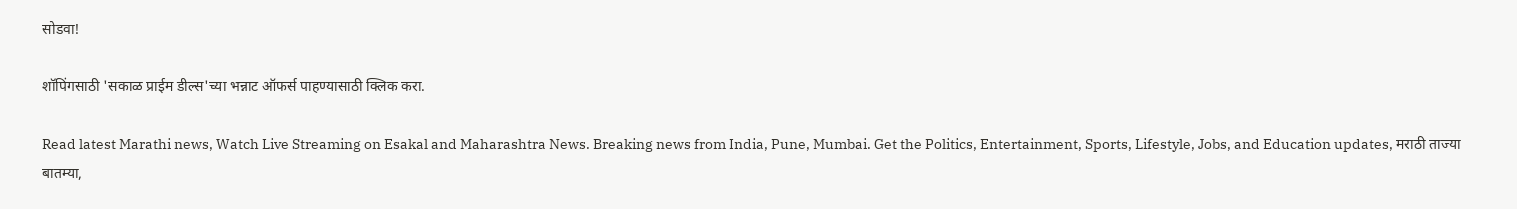सोडवा!

शॉपिंगसाठी 'सकाळ प्राईम डील्स'च्या भन्नाट ऑफर्स पाहण्यासाठी क्लिक करा.

Read latest Marathi news, Watch Live Streaming on Esakal and Maharashtra News. Breaking news from India, Pune, Mumbai. Get the Politics, Entertainment, Sports, Lifestyle, Jobs, and Education updates, मराठी ताज्या बातम्या,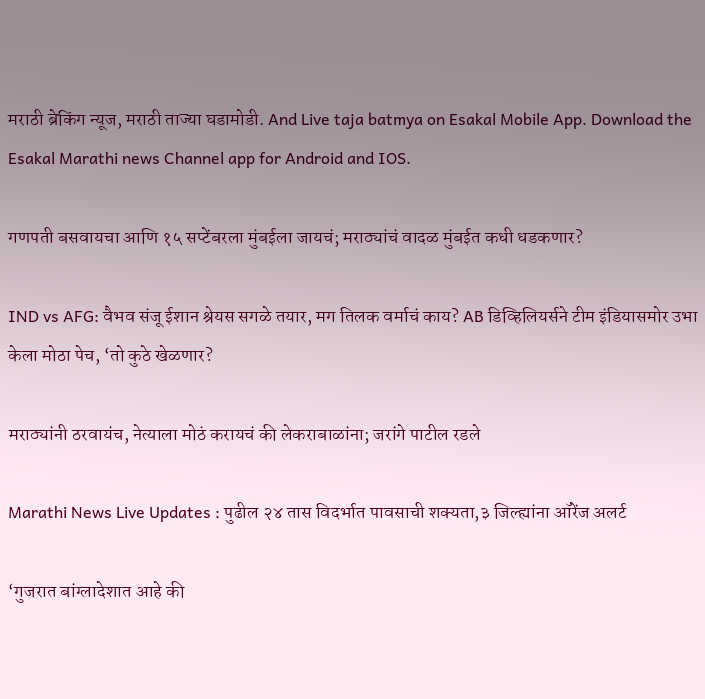मराठी ब्रेकिंग न्यूज, मराठी ताज्या घडामोडी. And Live taja batmya on Esakal Mobile App. Download the Esakal Marathi news Channel app for Android and IOS.

गणपती बसवायचा आणि १५ सप्टेंबरला मुंबईला जायचं; मराठ्यांचं वादळ मुंबईत कधी धडकणार?

IND vs AFG: वैभव संजू ईशान श्रेयस सगळे तयार, मग तिलक वर्माचं काय? AB डिव्हिलियर्सने टीम इंडियासमोर उभा केला मोठा पेच, ‘तो कुठे खेळणार?

मराठ्यांनी ठरवायंच, नेत्याला मोठं करायचं की लेकराबाळांना; जरांगे पाटील रडले

Marathi News Live Updates : पुढील २४ तास विदर्भात पावसाची शक्यता,३ जिल्ह्यांना ऑरेंज अलर्ट

‘गुजरात बांग्लादेशात आहे की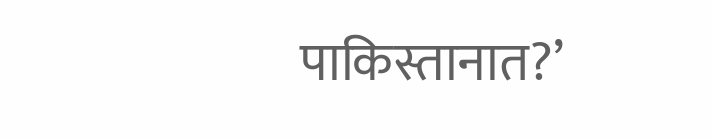पाकिस्तानात?’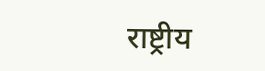राष्ट्रीय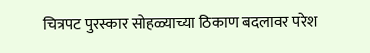चित्रपट पुरस्कार सोहळ्याच्या ठिकाण बदलावर परेश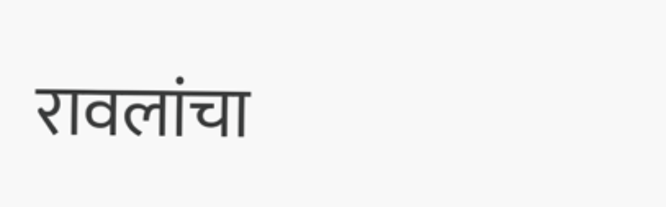रावलांचा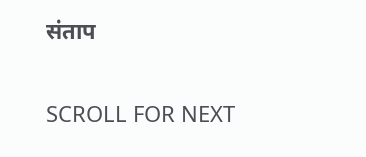संताप

SCROLL FOR NEXT